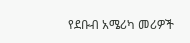የደቡብ አሜሪካ መሪዎች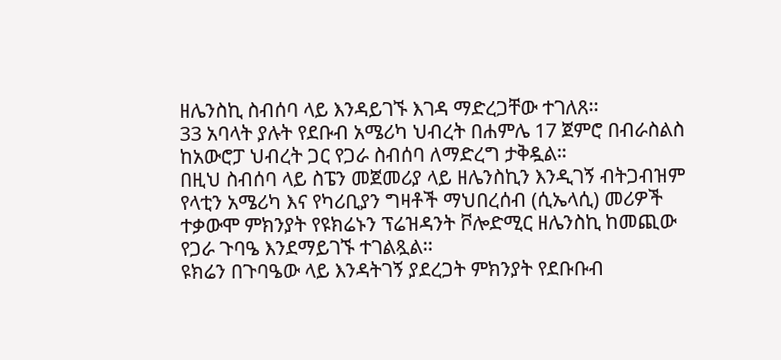ዘሌንስኪ ስብሰባ ላይ እንዳይገኙ እገዳ ማድረጋቸው ተገለጸ፡፡
33 አባላት ያሉት የደቡብ አሜሪካ ህብረት በሐምሌ 17 ጀምሮ በብራስልስ ከአውሮፓ ህብረት ጋር የጋራ ስብሰባ ለማድረግ ታቅዷል።
በዚህ ስብሰባ ላይ ስፔን መጀመሪያ ላይ ዘሌንስኪን እንዲገኝ ብትጋብዝም የላቲን አሜሪካ እና የካሪቢያን ግዛቶች ማህበረሰብ (ሲኤላሲ) መሪዎች ተቃውሞ ምክንያት የዩክሬኑን ፕሬዝዳንት ቮሎድሚር ዘሌንስኪ ከመጪው የጋራ ጉባዔ እንደማይገኙ ተገልጿል፡፡
ዩክሬን በጉባዔው ላይ እንዳትገኝ ያደረጋት ምክንያት የደቡቡብ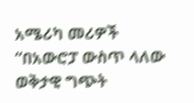አሜሪካ መሪዎች “በአውሮፓ ውስጥ ላለው ወቅታዊ ግጭት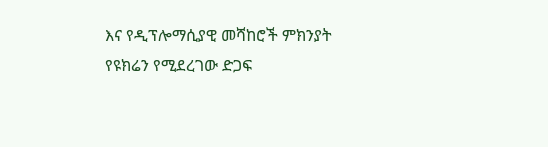እና የዲፕሎማሲያዊ መሻከሮች ምክንያት የዩክሬን የሚደረገው ድጋፍ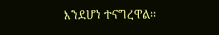እንደሆነ ተናግረዋል፡፡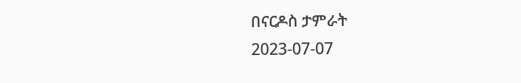በናርዶስ ታምራት
2023-07-07